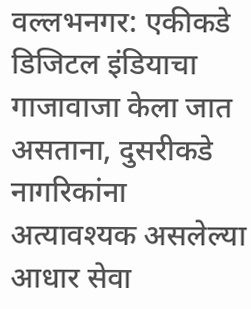वल्लभनगर: एकीकडे डिजिटल इंडियाचा गाजावाजा केला जात असताना, दुसरीकडे नागरिकांना अत्यावश्यक असलेल्या आधार सेवा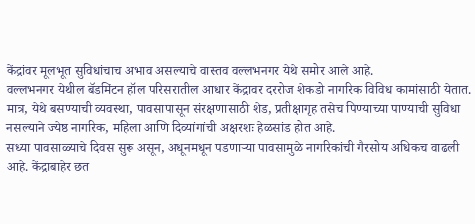केंद्रांवर मूलभूत सुविधांचाच अभाव असल्याचे वास्तव वल्लभनगर येथे समोर आले आहे.
वल्लभनगर येथील बॅडमिंटन हॉल परिसरातील आधार केंद्रावर दररोज शेकडो नागरिक विविध कामांसाठी येतात. मात्र, येथे बसण्याची व्यवस्था, पावसापासून संरक्षणासाठी शेड, प्रतीक्षागृह तसेच पिण्याच्या पाण्याची सुविधा नसल्याने ज्येष्ठ नागरिक, महिला आणि दिव्यांगांची अक्षरशः हेळसांड होत आहे.
सध्या पावसाळ्याचे दिवस सुरू असून, अधूनमधून पडणाऱ्या पावसामुळे नागरिकांची गैरसोय अधिकच वाढली आहे. केंद्राबाहेर छत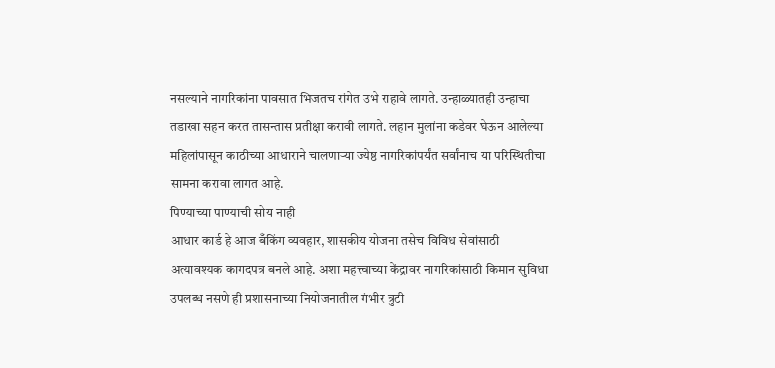नसल्याने नागरिकांना पावसात भिजतच रांगेत उभे राहावे लागते. उन्हाळ्यातही उन्हाचा तडाखा सहन करत तासन्तास प्रतीक्षा करावी लागते. लहान मुलांना कडेवर घेऊन आलेल्या महिलांपासून काठीच्या आधाराने चालणाऱ्या ज्येष्ठ नागरिकांपर्यंत सर्वांनाच या परिस्थितीचा सामना करावा लागत आहे.
पिण्याच्या पाण्याची सोय नाही
आधार कार्ड हे आज बँकिंग व्यवहार, शासकीय योजना तसेच विविध सेवांसाठी अत्यावश्यक कागदपत्र बनले आहे. अशा महत्त्वाच्या केंद्रावर नागरिकांसाठी किमान सुविधा उपलब्ध नसणे ही प्रशासनाच्या नियोजनातील गंभीर त्रुटी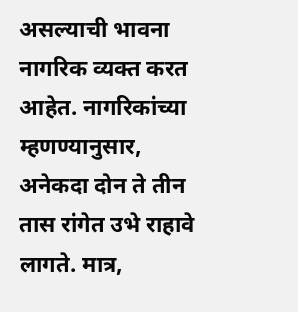असल्याची भावना
नागरिक व्यक्त करत आहेत. नागरिकांच्या म्हणण्यानुसार, अनेकदा दोन ते तीन तास रांगेत उभे राहावे लागते. मात्र,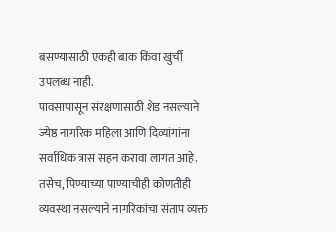बसण्यासाठी एकही बाक किंवा खुर्ची उपलब्ध नाही.
पावसापासून संरक्षणासाठी शेड नसल्याने ज्येष्ठ नागरिक महिला आणि दिव्यांगांना सर्वाधिक त्रास सहन करावा लागत आहे. तसेच, पिण्याच्या पाण्याचीही कोणतीही व्यवस्था नसल्याने नागरिकांचा संताप व्यक्त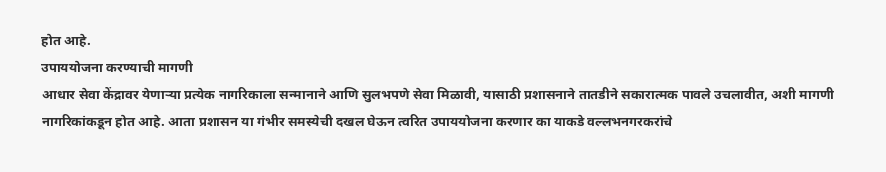होत आहे.
उपाययोजना करण्याची मागणी
आधार सेवा केंद्रावर येणाऱ्या प्रत्येक नागरिकाला सन्मानाने आणि सुलभपणे सेवा मिळावी, यासाठी प्रशासनाने तातडीने सकारात्मक पावले उचलावीत, अशी मागणी नागरिकांकडून होत आहे. आता प्रशासन या गंभीर समस्येची दखल घेऊन त्वरित उपाययोजना करणार का याकडे वल्लभनगरकरांचे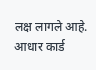लक्ष लागले आहे.
आधार कार्ड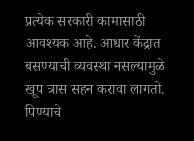प्रत्येक सरकारी कामासाठी आवश्यक आहे. आधार केंद्रात बसण्याची व्यवस्था नसल्यामुळे खूप त्रास सहन करावा लागतो. पिण्याचे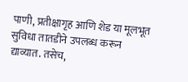पाणी, प्रतीक्षागृह आणि शेड या मूलभूत सुविधा तातडीने उपलब्ध करून द्याव्यात. तसेच,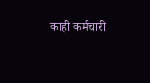काही कर्मचारी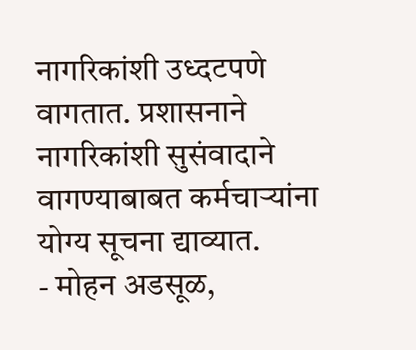नागरिकांशी उध्दटपणे वागतात. प्रशासनाने नागरिकांशी सुसंवादाने वागण्याबाबत कर्मचाऱ्यांना योग्य सूचना द्याव्यात.
- मोहन अडसूळ,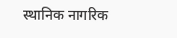स्थानिक नागरिक